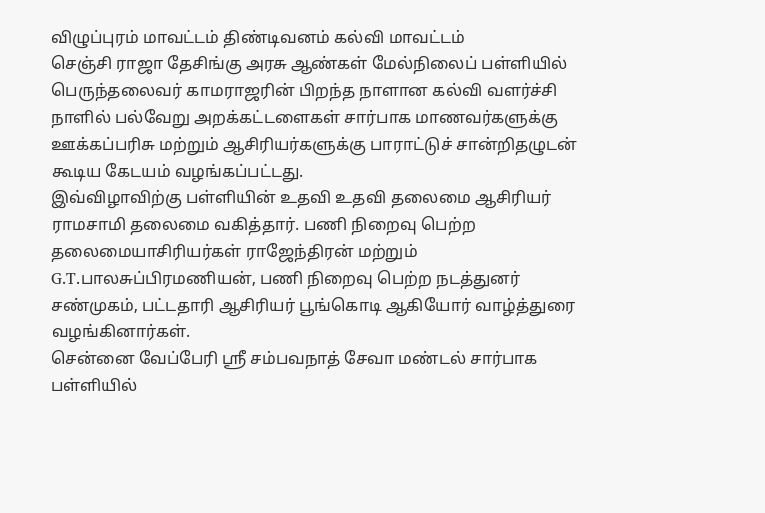விழுப்புரம் மாவட்டம் திண்டிவனம் கல்வி மாவட்டம்
செஞ்சி ராஜா தேசிங்கு அரசு ஆண்கள் மேல்நிலைப் பள்ளியில் பெருந்தலைவர் காமராஜரின் பிறந்த நாளான கல்வி வளர்ச்சி நாளில் பல்வேறு அறக்கட்டளைகள் சார்பாக மாணவர்களுக்கு ஊக்கப்பரிசு மற்றும் ஆசிரியர்களுக்கு பாராட்டுச் சான்றிதழுடன் கூடிய கேடயம் வழங்கப்பட்டது.
இவ்விழாவிற்கு பள்ளியின் உதவி உதவி தலைமை ஆசிரியர் ராமசாமி தலைமை வகித்தார். பணி நிறைவு பெற்ற தலைமையாசிரியர்கள் ராஜேந்திரன் மற்றும் G.T.பாலசுப்பிரமணியன், பணி நிறைவு பெற்ற நடத்துனர் சண்முகம், பட்டதாரி ஆசிரியர் பூங்கொடி ஆகியோர் வாழ்த்துரை வழங்கினார்கள்.
சென்னை வேப்பேரி ஸ்ரீ சம்பவநாத் சேவா மண்டல் சார்பாக பள்ளியில்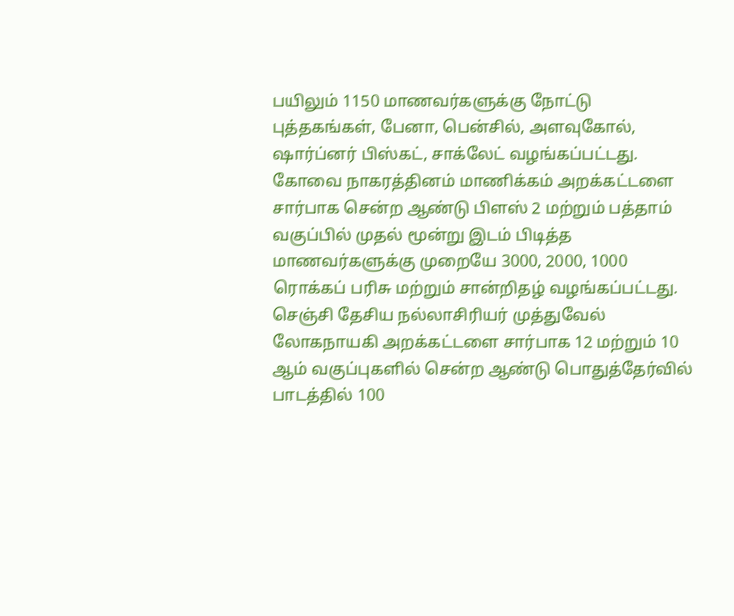பயிலும் 1150 மாணவர்களுக்கு நோட்டு புத்தகங்கள், பேனா, பென்சில், அளவுகோல், ஷார்ப்னர் பிஸ்கட், சாக்லேட் வழங்கப்பட்டது.
கோவை நாகரத்தினம் மாணிக்கம் அறக்கட்டளை சார்பாக சென்ற ஆண்டு பிளஸ் 2 மற்றும் பத்தாம் வகுப்பில் முதல் மூன்று இடம் பிடித்த மாணவர்களுக்கு முறையே 3000, 2000, 1000 ரொக்கப் பரிசு மற்றும் சான்றிதழ் வழங்கப்பட்டது.
செஞ்சி தேசிய நல்லாசிரியர் முத்துவேல் லோகநாயகி அறக்கட்டளை சார்பாக 12 மற்றும் 10 ஆம் வகுப்புகளில் சென்ற ஆண்டு பொதுத்தேர்வில் பாடத்தில் 100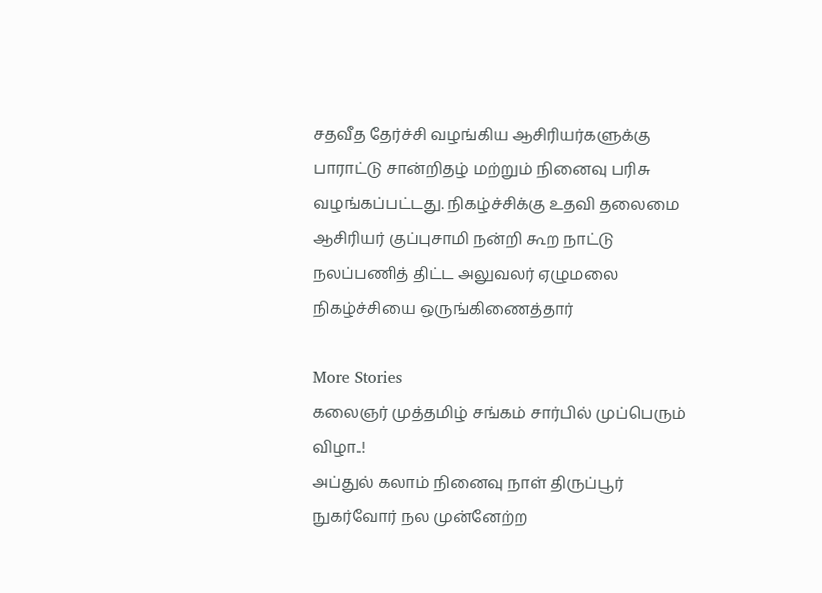சதவீத தேர்ச்சி வழங்கிய ஆசிரியர்களுக்கு பாராட்டு சான்றிதழ் மற்றும் நினைவு பரிசு வழங்கப்பட்டது. நிகழ்ச்சிக்கு உதவி தலைமை ஆசிரியர் குப்புசாமி நன்றி கூற நாட்டு நலப்பணித் திட்ட அலுவலர் ஏழுமலை நிகழ்ச்சியை ஒருங்கிணைத்தார்

More Stories
கலைஞர் முத்தமிழ் சங்கம் சார்பில் முப்பெரும் விழா..!
அப்துல் கலாம் நினைவு நாள் திருப்பூர் நுகர்வோர் நல முன்னேற்ற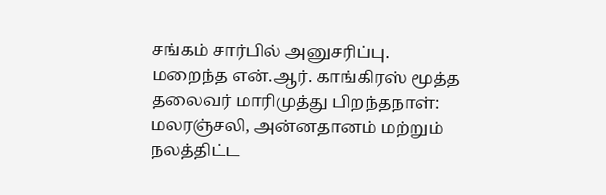சங்கம் சார்பில் அனுசரிப்பு.
மறைந்த என்.ஆர். காங்கிரஸ் மூத்த தலைவர் மாரிமுத்து பிறந்தநாள்: மலரஞ்சலி, அன்னதானம் மற்றும் நலத்திட்ட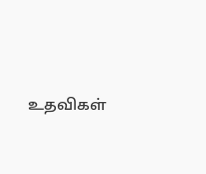உதவிகள்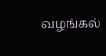வழங்கல்